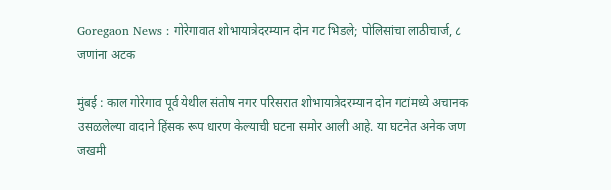Goregaon News : गोरेगावात शोभायात्रेदरम्यान दोन गट भिडले; पोलिसांचा लाठीचार्ज, ८ जणांना अटक

मुंबई : काल गोरेगाव पूर्व येथील संतोष नगर परिसरात शोभायात्रेदरम्यान दोन गटांमध्ये अचानक उसळलेल्या वादाने हिंसक रूप धारण केल्याची घटना समोर आली आहे. या घटनेत अनेक जण जखमी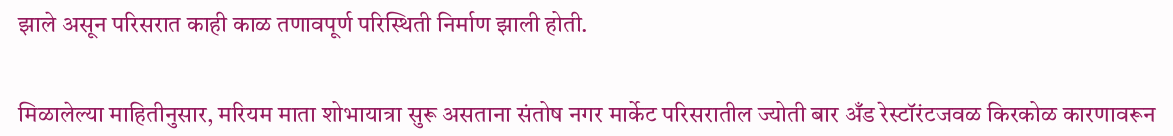झाले असून परिसरात काही काळ तणावपूर्ण परिस्थिती निर्माण झाली होती.


मिळालेल्या माहितीनुसार, मरियम माता शोभायात्रा सुरू असताना संतोष नगर मार्केट परिसरातील ज्योती बार अँड रेस्टॉरंटजवळ किरकोळ कारणावरून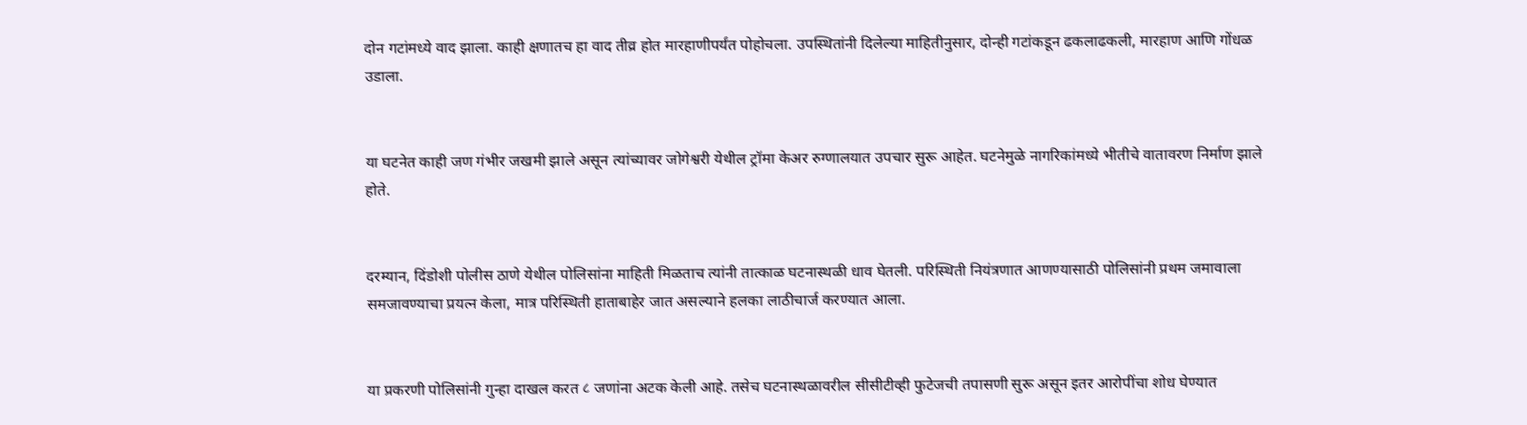दोन गटांमध्ये वाद झाला. काही क्षणातच हा वाद तीव्र होत मारहाणीपर्यंत पोहोचला. उपस्थितांनी दिलेल्या माहितीनुसार, दोन्ही गटांकडून ढकलाढकली, मारहाण आणि गोंधळ उडाला.


या घटनेत काही जण गंभीर जखमी झाले असून त्यांच्यावर जोगेश्वरी येथील ट्रॉमा केअर रुग्णालयात उपचार सुरू आहेत. घटनेमुळे नागरिकांमध्ये भीतीचे वातावरण निर्माण झाले होते.


दरम्यान, दिंडोशी पोलीस ठाणे येथील पोलिसांना माहिती मिळताच त्यांनी तात्काळ घटनास्थळी धाव घेतली. परिस्थिती नियंत्रणात आणण्यासाठी पोलिसांनी प्रथम जमावाला समजावण्याचा प्रयत्न केला, मात्र परिस्थिती हाताबाहेर जात असल्याने हलका लाठीचार्ज करण्यात आला.


या प्रकरणी पोलिसांनी गुन्हा दाखल करत ८ जणांना अटक केली आहे. तसेच घटनास्थळावरील सीसीटीव्ही फुटेजची तपासणी सुरू असून इतर आरोपींचा शोध घेण्यात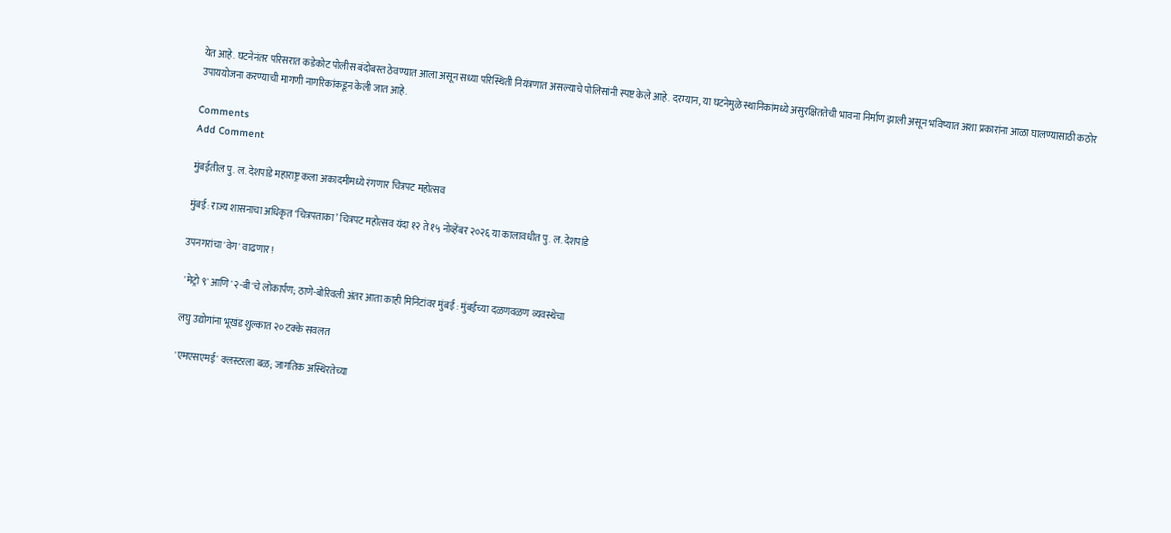येत आहे. घटनेनंतर परिसरात कडेकोट पोलीस बंदोबस्त ठेवण्यात आला असून सध्या परिस्थिती नियंत्रणात असल्याचे पोलिसांनी स्पष्ट केले आहे. दरम्यान, या घटनेमुळे स्थानिकांमध्ये असुरक्षिततेची भावना निर्माण झाली असून भविष्यात अशा प्रकारांना आळा घालण्यासाठी कठोर उपाययोजना करण्याची मागणी नागरिकांकडून केली जात आहे.

Comments
Add Comment

मुंबईतील पु. ल. देशपांडे महाराष्ट्र कला अकादमीमध्ये रंगणार चित्रपट महोत्सव

मुंबई: राज्य शासनाचा अधिकृत ‘चित्रपताका’ चित्रपट महोत्सव यंदा १२ ते १५ नोव्हेंबर २०२६ या कालावधीत पु. ल. देशपांडे

उपनगरांचा 'वेग' वाढणार!

 'मेट्रो ९' आणि '२-बी'चे लोकार्पण; ठाणे-बोरिवली अंतर आता काही मिनिटांवर मुंबई : मुंबईच्या दळणवळण व्यवस्थेचा

लघु उद्योगांना भूखंड शुल्कात २० टक्के सवलत

'एमएसएमई' क्लस्टरला बळ; जागतिक अस्थिरतेच्या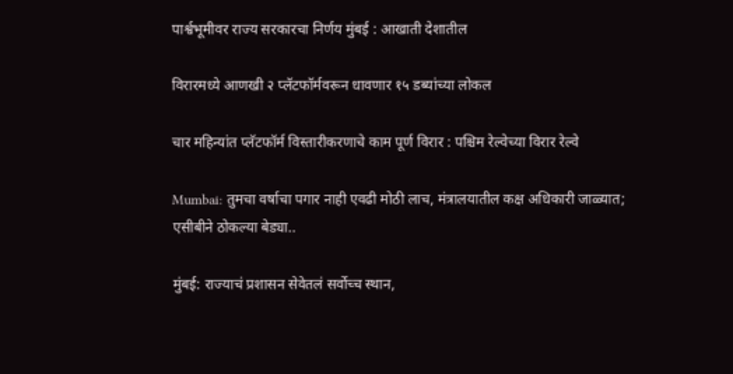पार्श्वभूमीवर राज्य सरकारचा निर्णय मुंबई : आखाती देशातील

विरारमध्ये आणखी २ प्लॅटफॉर्मवरून धावणार १५ डब्यांच्या लोकल

चार महिन्यांत प्लॅटफॉर्म विस्तारीकरणाचे काम पूर्ण विरार : पश्चिम रेल्वेच्या विरार रेल्वे

Mumbai: तुमचा वर्षाचा पगार नाही एवढी मोठी लाच, मंत्रालयातील कक्ष अधिकारी जाळ्यात; एसीबीने ठोकल्या बेड्या..

मुंबई: राज्याचं प्रशासन सेवेतलं सर्वोच्च स्थान,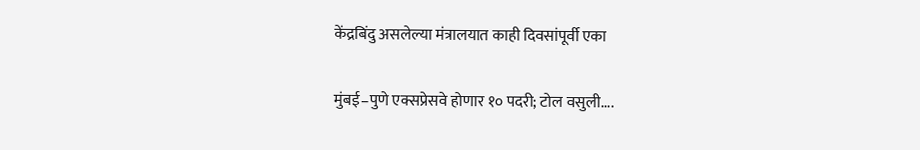केंद्रबिंदु असलेल्या मंत्रालयात काही दिवसांपूर्वी एका

मुंबई–पुणे एक्सप्रेसवे होणार १० पदरी; टोल वसुली....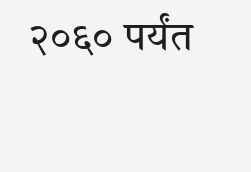२०६० पर्यंत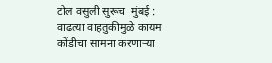टोल वसुली सुरूच  मुंबई : वाढत्या वाहतुकीमुळे कायम कोंडीचा सामना करणाऱ्या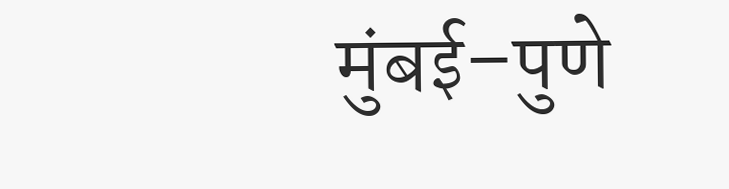मुंबई–पुणे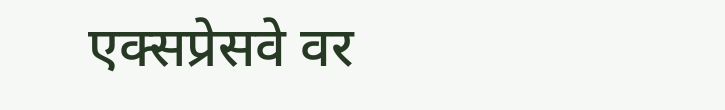एक्सप्रेसवे वर